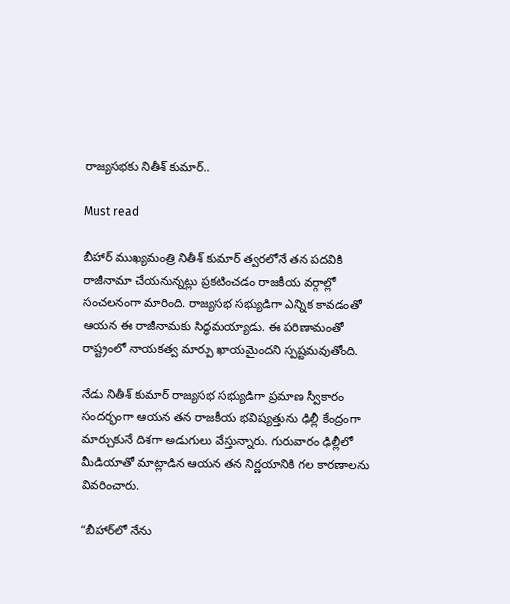రాజ్యసభకు నితీశ్ కుమార్..

Must read

బీహార్ ముఖ్యమంత్రి నితీశ్ కుమార్ త్వరలోనే తన పదవికి రాజీనామా చేయనున్నట్లు ప్రకటించడం రాజకీయ వర్గాల్లో సంచలనంగా మారింది. రాజ్యసభ సభ్యుడిగా ఎన్నిక కావడంతో ఆయన ఈ రాజీనామకు సిద్ధమయ్యాడు. ఈ పరిణామంతో రాష్ట్రంలో నాయకత్వ మార్పు ఖాయమైందని స్పష్టమవుతోంది.

నేడు నితీశ్ కుమార్ రాజ్యసభ సభ్యుడిగా ప్రమాణ స్వీకారం సందర్భంగా ఆయన తన రాజకీయ భవిష్యత్తును ఢిల్లీ కేంద్రంగా మార్చుకునే దిశగా అడుగులు వేస్తున్నారు. గురువారం ఢిల్లీలో మీడియాతో మాట్లాడిన ఆయన తన నిర్ణయానికి గల కారణాలను వివరించారు.

“బీహార్‌లో నేను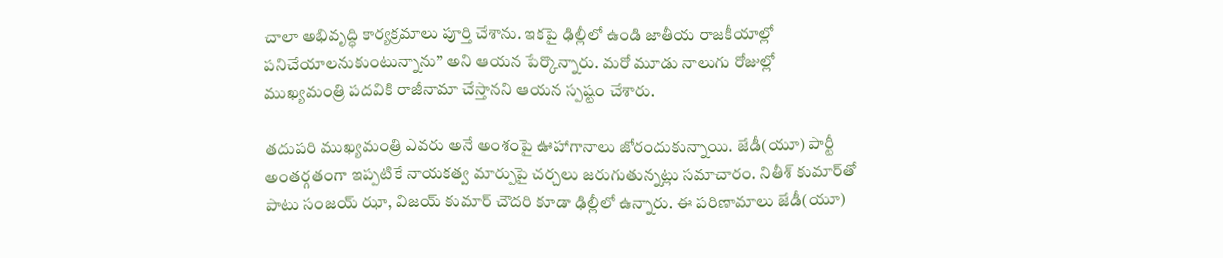చాలా అభివృద్ధి కార్యక్రమాలు పూర్తి చేశాను. ఇకపై ఢిల్లీలో ఉండి జాతీయ రాజకీయాల్లో పనిచేయాలనుకుంటున్నాను” అని ఆయన పేర్కొన్నారు. మరో మూడు నాలుగు రోజుల్లో ముఖ్యమంత్రి పదవికి రాజీనామా చేస్తానని ఆయన స్పష్టం చేశారు.

తదుపరి ముఖ్యమంత్రి ఎవరు అనే అంశంపై ఊహాగానాలు జోరందుకున్నాయి. జేడీ(యూ) పార్టీ అంతర్గతంగా ఇప్పటికే నాయకత్వ మార్పుపై చర్చలు జరుగుతున్నట్లు సమాచారం. నితీశ్ కుమార్‌తో పాటు సంజయ్ ఝా, విజయ్ కుమార్ చౌదరి కూడా ఢిల్లీలో ఉన్నారు. ఈ పరిణామాలు జేడీ(యూ)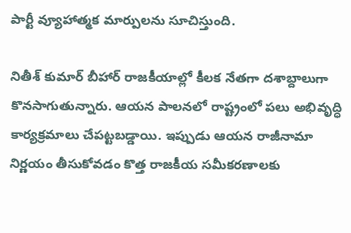పార్టీ వ్యూహాత్మక మార్పులను సూచిస్తుంది.

నితీశ్ కుమార్ బీహార్ రాజకీయాల్లో కీలక నేతగా దశాబ్దాలుగా కొనసాగుతున్నారు. ఆయన పాలనలో రాష్ట్రంలో పలు అభివృద్ధి కార్యక్రమాలు చేపట్టబడ్డాయి. ఇప్పుడు ఆయన రాజీనామా నిర్ణయం తీసుకోవడం కొత్త రాజకీయ సమీకరణాలకు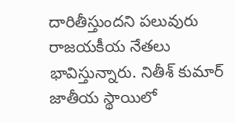దారితీస్తుందని పలువురు రాజయకీయ నేతలు భావిస్తున్నారు. నితీశ్ కుమార్ జాతీయ స్థాయిలో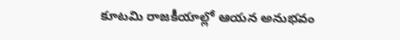కూటమి రాజకీయాల్లో ఆయన అనుభవం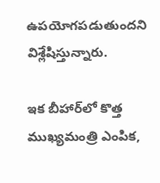ఉపయోగపడుతుందని విశ్లేషిస్తున్నారు.

ఇక బీహార్‌లో కొత్త ముఖ్యమంత్రి ఎంపిక,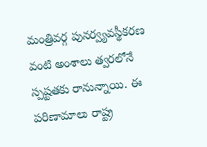మంత్రివర్గ పునర్వ్యవస్థీకరణ వంటి అంశాలు త్వరలోనే స్పష్టతకు రానున్నాయి. ఈ పరిణామాలు రాష్ట్ర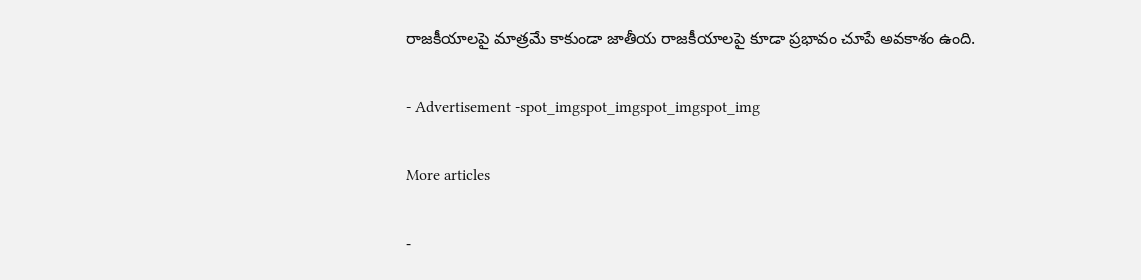రాజకీయాలపై మాత్రమే కాకుండా జాతీయ రాజకీయాలపై కూడా ప్రభావం చూపే అవకాశం ఉంది.

- Advertisement -spot_imgspot_imgspot_imgspot_img

More articles

-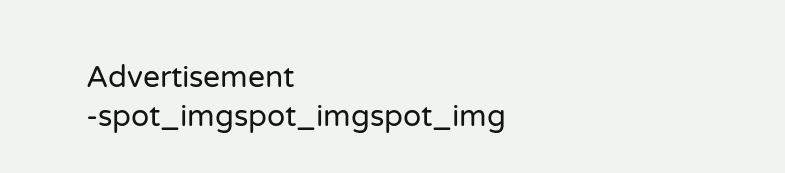Advertisement -spot_imgspot_imgspot_img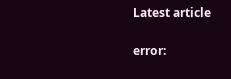Latest article

error: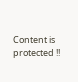Content is protected !!